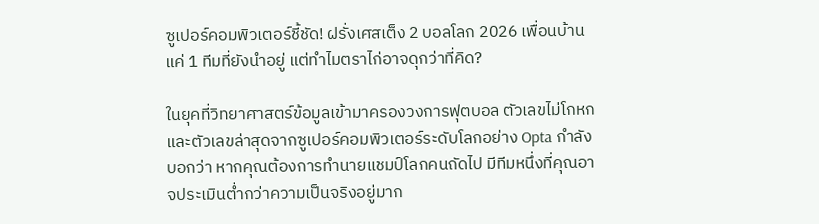ซูเปอร์คอมพิวเตอร์ชี้ชัด! ฝรั่งเศสเต็ง 2 บอลโลก 2026 เพื่อนบ้านแค่ 1 ทีมที่ยังนำอยู่ แต่ทำไมตราไก่อาจดุกว่าที่คิด?

ในยุคที่วิทยาศาสตร์ข้อมูลเข้ามาครองวงการฟุตบอล ตัวเลขไม่โกหก และตัวเลขล่าสุดจากซูเปอร์คอมพิวเตอร์ระดับโลกอย่าง Opta กำลังบอกว่า หากคุณต้องการทำนายแชมป์โลกคนถัดไป มีทีมหนึ่งที่คุณอาจประเมินต่ำกว่าความเป็นจริงอยู่มาก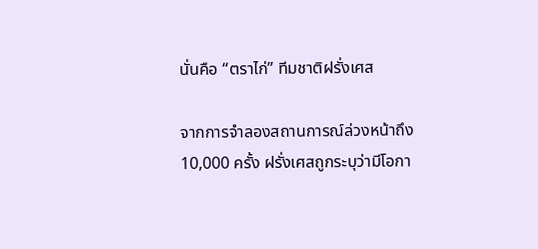นั่นคือ “ตราไก่” ทีมชาติฝรั่งเศส

จากการจำลองสถานการณ์ล่วงหน้าถึง 10,000 ครั้ง ฝรั่งเศสถูกระบุว่ามีโอกา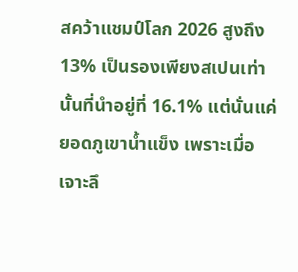สคว้าแชมป์โลก 2026 สูงถึง 13% เป็นรองเพียงสเปนเท่านั้นที่นำอยู่ที่ 16.1% แต่นั่นแค่ยอดภูเขาน้ำแข็ง เพราะเมื่อเจาะลึ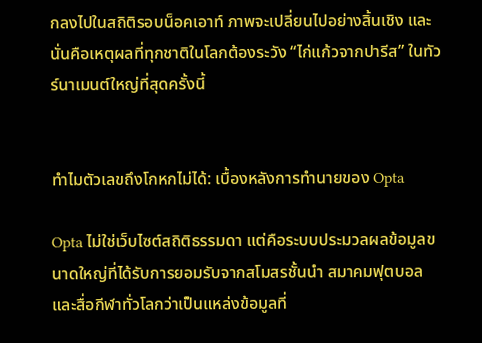กลงไปในสถิติรอบน็อคเอาท์ ภาพจะเปลี่ยนไปอย่างสิ้นเชิง และนั่นคือเหตุผลที่ทุกชาติในโลกต้องระวัง “ไก่แก้วจากปารีส” ในทัวร์นาเมนต์ใหญ่ที่สุดครั้งนี้


ทำไมตัวเลขถึงโกหกไม่ได้: เบื้องหลังการทำนายของ Opta

Opta ไม่ใช่เว็บไซต์สถิติธรรมดา แต่คือระบบประมวลผลข้อมูลขนาดใหญ่ที่ได้รับการยอมรับจากสโมสรชั้นนำ สมาคมฟุตบอล และสื่อกีฬาทั่วโลกว่าเป็นแหล่งข้อมูลที่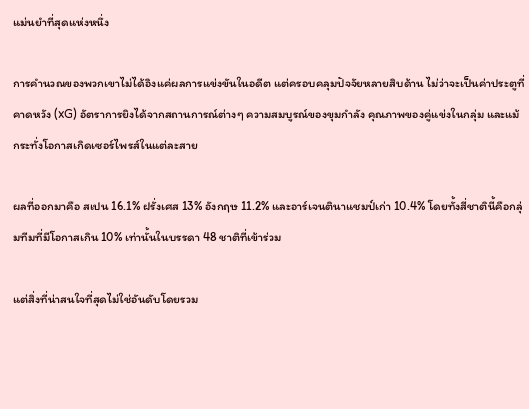แม่นยำที่สุดแห่งหนึ่ง

การคำนวณของพวกเขาไม่ได้อิงแค่ผลการแข่งขันในอดีต แต่ครอบคลุมปัจจัยหลายสิบด้าน ไม่ว่าจะเป็นค่าประตูที่คาดหวัง (xG) อัตราการยิงได้จากสถานการณ์ต่างๆ ความสมบูรณ์ของขุมกำลัง คุณภาพของคู่แข่งในกลุ่ม และแม้กระทั่งโอกาสเกิดเซอร์ไพรส์ในแต่ละสาย

ผลที่ออกมาคือ สเปน 16.1% ฝรั่งเศส 13% อังกฤษ 11.2% และอาร์เจนตินาแชมป์เก่า 10.4% โดยทั้งสี่ชาตินี้คือกลุ่มทีมที่มีโอกาสเกิน 10% เท่านั้นในบรรดา 48 ชาติที่เข้าร่วม

แต่สิ่งที่น่าสนใจที่สุดไม่ใช่อันดับโดยรวม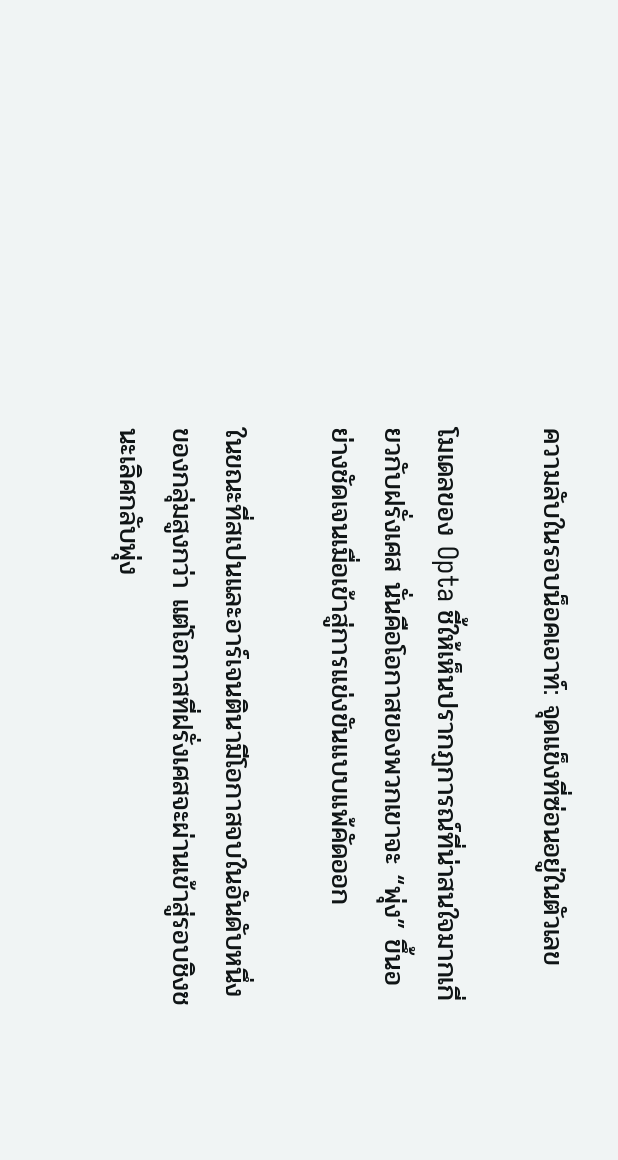ความลับในรอบน็อคเอาท์: จุดแข็งที่ซ่อนอยู่ในตัวเลข

โมเดลของ Opta ชี้ให้เห็นปรากฏการณ์ที่น่าสนใจมากเกี่ยวกับฝรั่งเศส นั่นคือโอกาสของพวกเขาจะ “พุ่ง” ขึ้นอย่างชัดเจนเมื่อเข้าสู่การแข่งขันแบบแพ้คัดออก

ในขณะที่สเปนและอาร์เจนตินามีโอกาสจบในอันดับหนึ่งของกลุ่มสูงกว่า แต่โอกาสที่ฝรั่งเศสจะผ่านเข้าสู่รอบชิงชนะเลิศกลับพุ่ง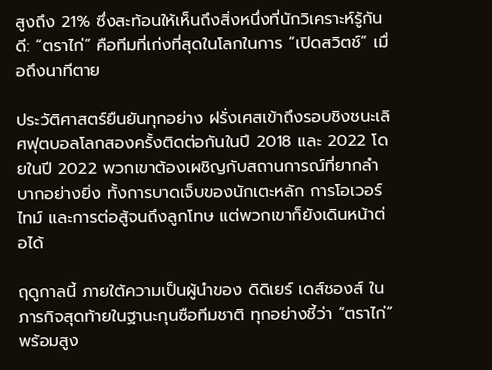สูงถึง 21% ซึ่งสะท้อนให้เห็นถึงสิ่งหนึ่งที่นักวิเคราะห์รู้กันดี: “ตราไก่” คือทีมที่เก่งที่สุดในโลกในการ “เปิดสวิตช์” เมื่อถึงนาทีตาย

ประวัติศาสตร์ยืนยันทุกอย่าง ฝรั่งเศสเข้าถึงรอบชิงชนะเลิศฟุตบอลโลกสองครั้งติดต่อกันในปี 2018 และ 2022 โดยในปี 2022 พวกเขาต้องเผชิญกับสถานการณ์ที่ยากลำบากอย่างยิ่ง ทั้งการบาดเจ็บของนักเตะหลัก การโอเวอร์ไทม์ และการต่อสู้จนถึงลูกโทษ แต่พวกเขาก็ยังเดินหน้าต่อได้

ฤดูกาลนี้ ภายใต้ความเป็นผู้นำของ ดิดิเยร์ เดส์ชองส์ ในภารกิจสุดท้ายในฐานะกุนซือทีมชาติ ทุกอย่างชี้ว่า “ตราไก่” พร้อมสูง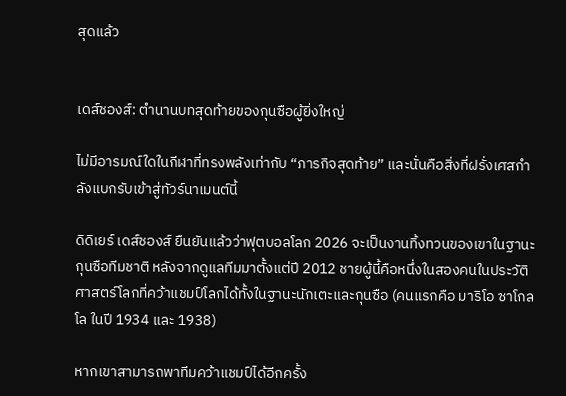สุดแล้ว


เดส์ชองส์: ตำนานบทสุดท้ายของกุนซือผู้ยิ่งใหญ่

ไม่มีอารมณ์ใดในกีฬาที่ทรงพลังเท่ากับ “ภารกิจสุดท้าย” และนั่นคือสิ่งที่ฝรั่งเศสกำลังแบกรับเข้าสู่ทัวร์นาเมนต์นี้

ดิดิเยร์ เดส์ชองส์ ยืนยันแล้วว่าฟุตบอลโลก 2026 จะเป็นงานทิ้งทวนของเขาในฐานะกุนซือทีมชาติ หลังจากดูแลทีมมาตั้งแต่ปี 2012 ชายผู้นี้คือหนึ่งในสองคนในประวัติศาสตร์โลกที่คว้าแชมป์โลกได้ทั้งในฐานะนักเตะและกุนซือ (คนแรกคือ มาริโอ ซาโกลโล ในปี 1934 และ 1938)

หากเขาสามารถพาทีมคว้าแชมป์ได้อีกครั้ง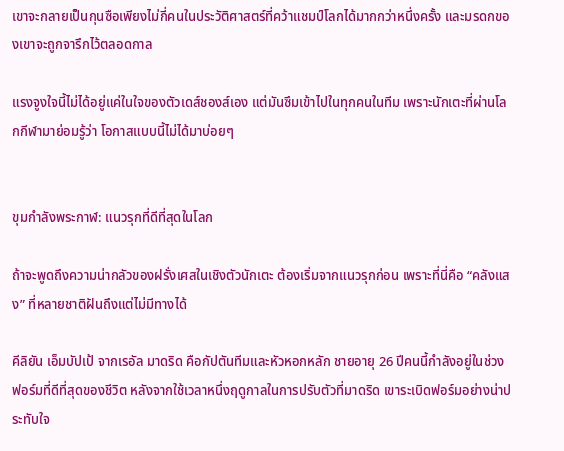เขาจะกลายเป็นกุนซือเพียงไม่กี่คนในประวัติศาสตร์ที่คว้าแชมป์โลกได้มากกว่าหนึ่งครั้ง และมรดกของเขาจะถูกจารึกไว้ตลอดกาล

แรงจูงใจนี้ไม่ได้อยู่แค่ในใจของตัวเดส์ชองส์เอง แต่มันซึมเข้าไปในทุกคนในทีม เพราะนักเตะที่ผ่านโลกกีฬามาย่อมรู้ว่า โอกาสแบบนี้ไม่ได้มาบ่อยๆ


ขุมกำลังพระกาฬ: แนวรุกที่ดีที่สุดในโลก

ถ้าจะพูดถึงความน่ากลัวของฝรั่งเศสในเชิงตัวนักเตะ ต้องเริ่มจากแนวรุกก่อน เพราะที่นี่คือ “คลังแสง” ที่หลายชาติฝันถึงแต่ไม่มีทางได้

คีลิยัน เอ็มบัปเป้ จากเรอัล มาดริด คือกัปตันทีมและหัวหอกหลัก ชายอายุ 26 ปีคนนี้กำลังอยู่ในช่วงฟอร์มที่ดีที่สุดของชีวิต หลังจากใช้เวลาหนึ่งฤดูกาลในการปรับตัวที่มาดริด เขาระเบิดฟอร์มอย่างน่าประทับใจ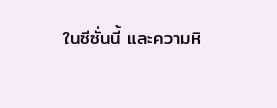ในซีซั่นนี้ และความหิ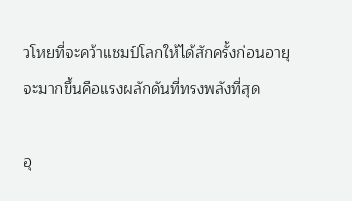วโหยที่จะคว้าแชมป์โลกให้ได้สักครั้งก่อนอายุจะมากขึ้นคือแรงผลักดันที่ทรงพลังที่สุด

อุ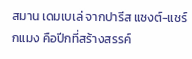สมาน เดมเบเล่ จากปารีส แซงต์-แชร์กแมง คือปีกที่สร้างสรรค์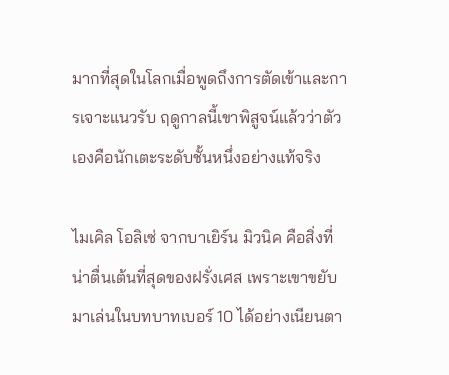มากที่สุดในโลกเมื่อพูดถึงการตัดเข้าและการเจาะแนวรับ ฤดูกาลนี้เขาพิสูจน์แล้วว่าตัวเองคือนักเตะระดับชั้นหนึ่งอย่างแท้จริง

ไมเคิล โอลิเซ่ จากบาเยิร์น มิวนิค คือสิ่งที่น่าตื่นเต้นที่สุดของฝรั่งเศส เพราะเขาขยับมาเล่นในบทบาทเบอร์ 10 ได้อย่างเนียนตา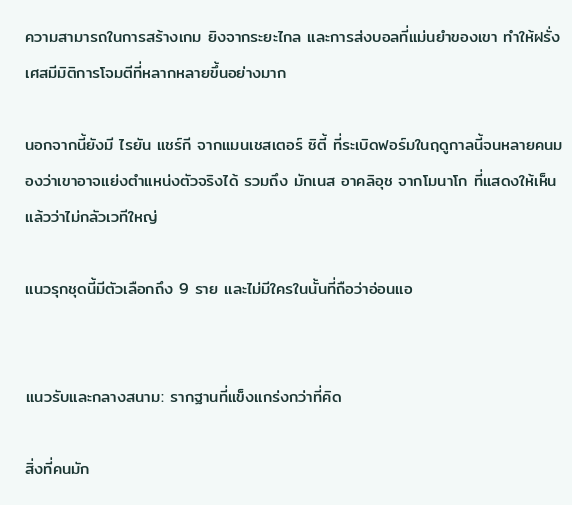ความสามารถในการสร้างเกม ยิงจากระยะไกล และการส่งบอลที่แม่นยำของเขา ทำให้ฝรั่งเศสมีมิติการโจมตีที่หลากหลายขึ้นอย่างมาก

นอกจากนี้ยังมี ไรยัน แชร์กี จากแมนเชสเตอร์ ซิตี้ ที่ระเบิดฟอร์มในฤดูกาลนี้จนหลายคนมองว่าเขาอาจแย่งตำแหน่งตัวจริงได้ รวมถึง มักเนส อาคลิอุช จากโมนาโก ที่แสดงให้เห็นแล้วว่าไม่กลัวเวทีใหญ่

แนวรุกชุดนี้มีตัวเลือกถึง 9 ราย และไม่มีใครในนั้นที่ถือว่าอ่อนแอ


แนวรับและกลางสนาม: รากฐานที่แข็งแกร่งกว่าที่คิด

สิ่งที่คนมัก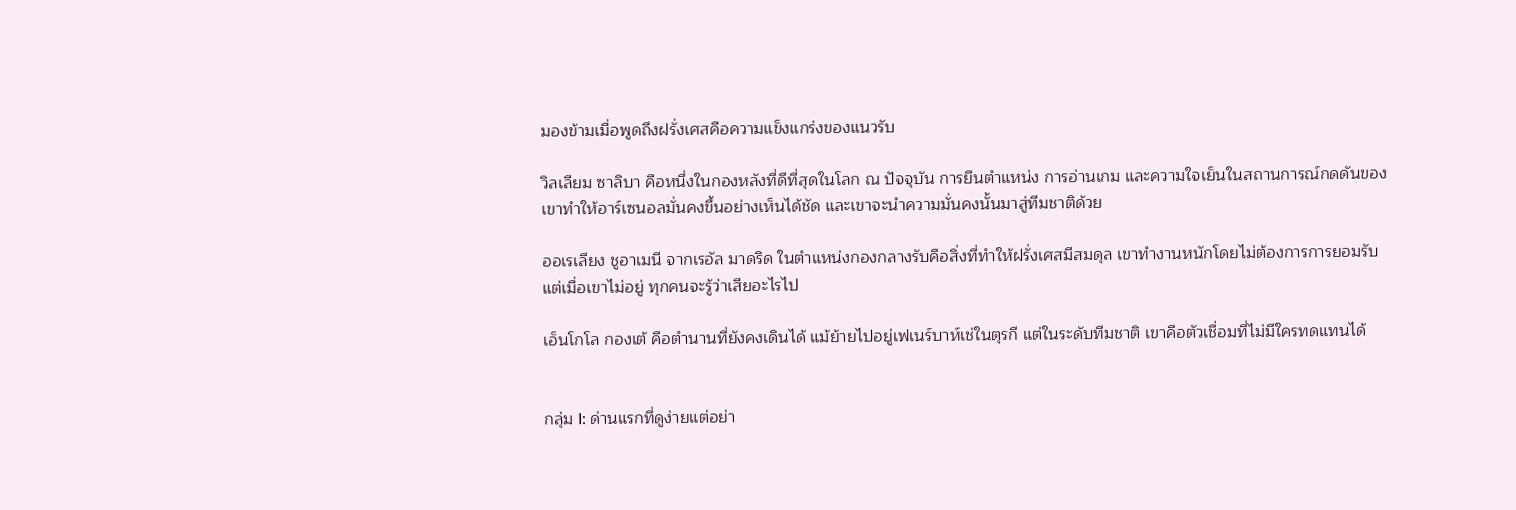มองข้ามเมื่อพูดถึงฝรั่งเศสคือความแข็งแกร่งของแนวรับ

วิลเลียม ซาลิบา คือหนึ่งในกองหลังที่ดีที่สุดในโลก ณ ปัจจุบัน การยืนตำแหน่ง การอ่านเกม และความใจเย็นในสถานการณ์กดดันของเขาทำให้อาร์เซนอลมั่นคงขึ้นอย่างเห็นได้ชัด และเขาจะนำความมั่นคงนั้นมาสู่ทีมชาติด้วย

ออเรเลียง ชูอาเมนี จากเรอัล มาดริด ในตำแหน่งกองกลางรับคือสิ่งที่ทำให้ฝรั่งเศสมีสมดุล เขาทำงานหนักโดยไม่ต้องการการยอมรับ แต่เมื่อเขาไม่อยู่ ทุกคนจะรู้ว่าเสียอะไรไป

เอ็นโกโล กองเต้ คือตำนานที่ยังคงเดินได้ แม้ย้ายไปอยู่เฟเนร์บาห์เช่ในตุรกี แต่ในระดับทีมชาติ เขาคือตัวเชื่อมที่ไม่มีใครทดแทนได้


กลุ่ม I: ด่านแรกที่ดูง่ายแต่อย่า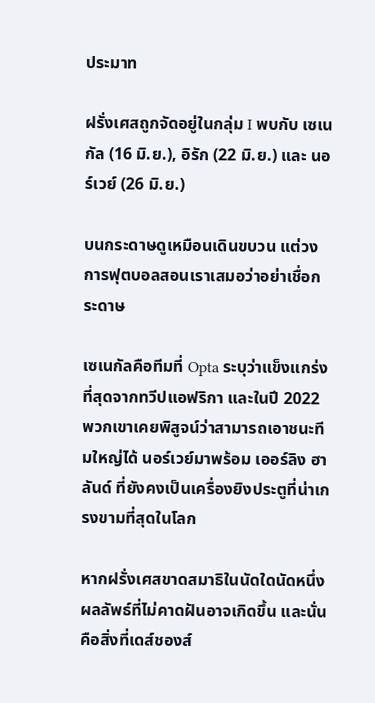ประมาท

ฝรั่งเศสถูกจัดอยู่ในกลุ่ม I พบกับ เซเนกัล (16 มิ.ย.), อิรัก (22 มิ.ย.) และ นอร์เวย์ (26 มิ.ย.)

บนกระดาษดูเหมือนเดินขบวน แต่วงการฟุตบอลสอนเราเสมอว่าอย่าเชื่อกระดาษ

เซเนกัลคือทีมที่ Opta ระบุว่าแข็งแกร่งที่สุดจากทวีปแอฟริกา และในปี 2022 พวกเขาเคยพิสูจน์ว่าสามารถเอาชนะทีมใหญ่ได้ นอร์เวย์มาพร้อม เออร์ลิง ฮาลันด์ ที่ยังคงเป็นเครื่องยิงประตูที่น่าเกรงขามที่สุดในโลก

หากฝรั่งเศสขาดสมาธิในนัดใดนัดหนึ่ง ผลลัพธ์ที่ไม่คาดฝันอาจเกิดขึ้น และนั่นคือสิ่งที่เดส์ชองส์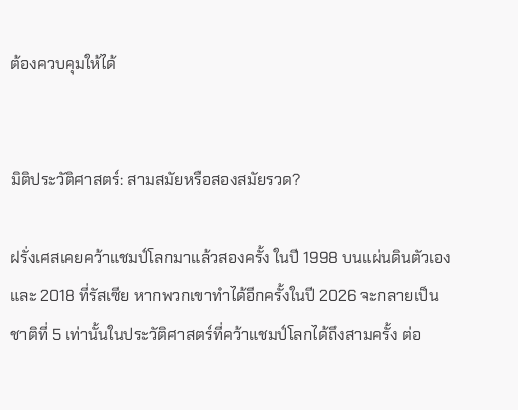ต้องควบคุมให้ได้


มิติประวัติศาสตร์: สามสมัยหรือสองสมัยรวด?

ฝรั่งเศสเคยคว้าแชมป์โลกมาแล้วสองครั้ง ในปี 1998 บนแผ่นดินตัวเอง และ 2018 ที่รัสเซีย หากพวกเขาทำได้อีกครั้งในปี 2026 จะกลายเป็นชาติที่ 5 เท่านั้นในประวัติศาสตร์ที่คว้าแชมป์โลกได้ถึงสามครั้ง ต่อ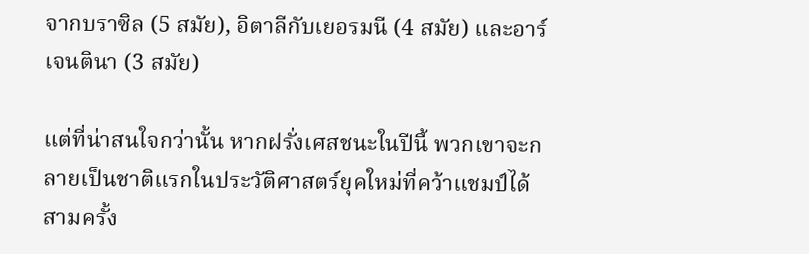จากบราซิล (5 สมัย), อิตาลีกับเยอรมนี (4 สมัย) และอาร์เจนตินา (3 สมัย)

แต่ที่น่าสนใจกว่านั้น หากฝรั่งเศสชนะในปีนี้ พวกเขาจะกลายเป็นชาติแรกในประวัติศาสตร์ยุคใหม่ที่คว้าแชมป์ได้สามครั้ง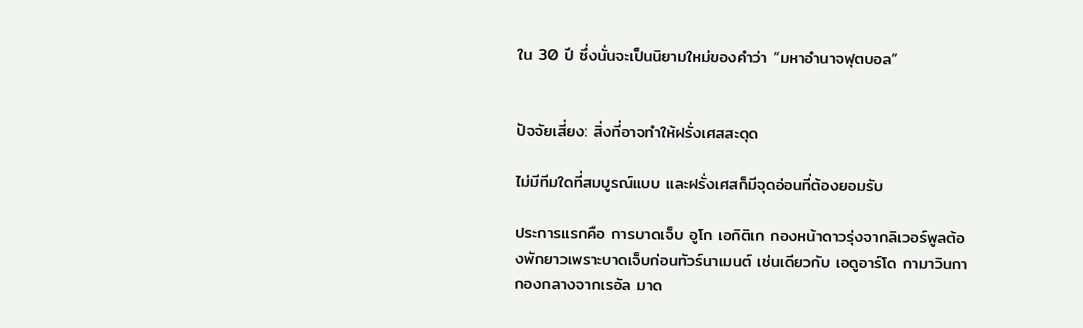ใน 30 ปี ซึ่งนั่นจะเป็นนิยามใหม่ของคำว่า “มหาอำนาจฟุตบอล”


ปัจจัยเสี่ยง: สิ่งที่อาจทำให้ฝรั่งเศสสะดุด

ไม่มีทีมใดที่สมบูรณ์แบบ และฝรั่งเศสก็มีจุดอ่อนที่ต้องยอมรับ

ประการแรกคือ การบาดเจ็บ อูโก เอกิติเก กองหน้าดาวรุ่งจากลิเวอร์พูลต้องพักยาวเพราะบาดเจ็บก่อนทัวร์นาเมนต์ เช่นเดียวกับ เอดูอาร์โด กามาวินกา กองกลางจากเรอัล มาด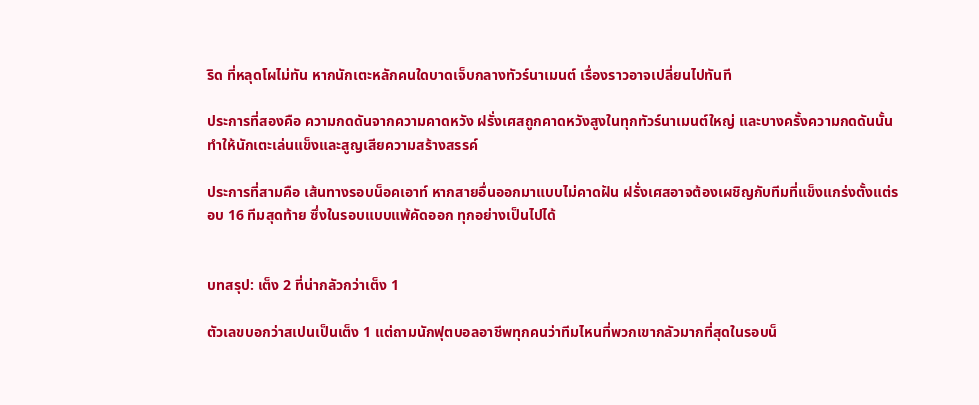ริด ที่หลุดโผไม่ทัน หากนักเตะหลักคนใดบาดเจ็บกลางทัวร์นาเมนต์ เรื่องราวอาจเปลี่ยนไปทันที

ประการที่สองคือ ความกดดันจากความคาดหวัง ฝรั่งเศสถูกคาดหวังสูงในทุกทัวร์นาเมนต์ใหญ่ และบางครั้งความกดดันนั้นทำให้นักเตะเล่นแข็งและสูญเสียความสร้างสรรค์

ประการที่สามคือ เส้นทางรอบน็อคเอาท์ หากสายอื่นออกมาแบบไม่คาดฝัน ฝรั่งเศสอาจต้องเผชิญกับทีมที่แข็งแกร่งตั้งแต่รอบ 16 ทีมสุดท้าย ซึ่งในรอบแบบแพ้คัดออก ทุกอย่างเป็นไปได้


บทสรุป: เต็ง 2 ที่น่ากลัวกว่าเต็ง 1

ตัวเลขบอกว่าสเปนเป็นเต็ง 1 แต่ถามนักฟุตบอลอาชีพทุกคนว่าทีมไหนที่พวกเขากลัวมากที่สุดในรอบน็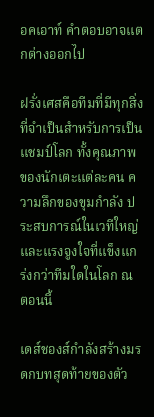อคเอาท์ คำตอบอาจแตกต่างออกไป

ฝรั่งเศสคือทีมที่มีทุกสิ่งที่จำเป็นสำหรับการเป็นแชมป์โลก ทั้งคุณภาพของนักเตะแต่ละคน ความลึกของขุมกำลัง ประสบการณ์ในเวทีใหญ่ และแรงจูงใจที่แข็งแกร่งกว่าทีมใดในโลก ณ ตอนนี้

เดส์ชองส์กำลังสร้างมรดกบทสุดท้ายของตัว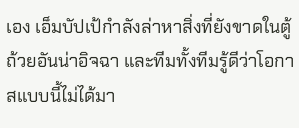เอง เอ็มบัปเป้กำลังล่าหาสิ่งที่ยังขาดในตู้ถ้วยอันน่าอิจฉา และทีมทั้งทีมรู้ดีว่าโอกาสแบบนี้ไม่ได้มา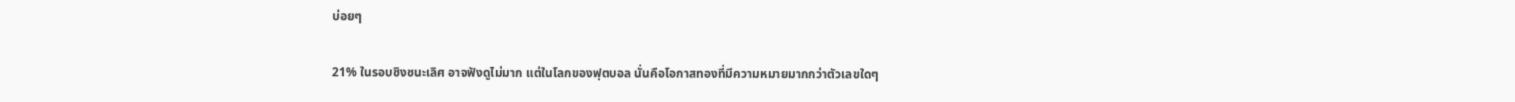บ่อยๆ

21% ในรอบชิงชนะเลิศ อาจฟังดูไม่มาก แต่ในโลกของฟุตบอล นั่นคือโอกาสทองที่มีความหมายมากกว่าตัวเลขใดๆ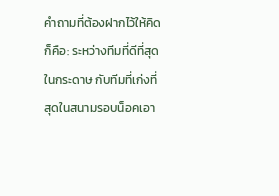คำถามที่ต้องฝากไว้ให้คิดก็คือ: ระหว่างทีมที่ดีที่สุดในกระดาษ กับทีมที่เก่งที่สุดในสนามรอบน็อคเอา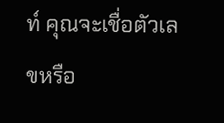ท์ คุณจะเชื่อตัวเลขหรือ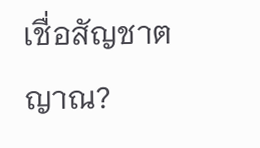เชื่อสัญชาตญาณ?